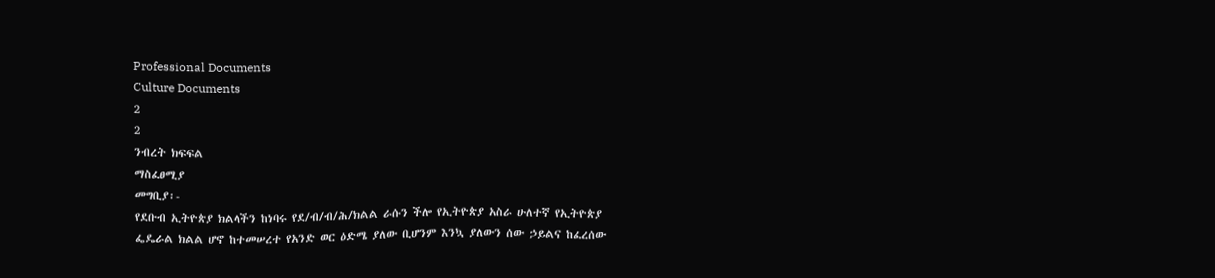Professional Documents
Culture Documents
2
2
ንብረት ክፍፍል
ማስፈፀሚያ
መግቢያ፡-
የደቡብ ኢትዮጵያ ክልላችን ከነባሩ የደ/ብ/ብ/ሕ/ክልል ራሱን ችሎ የኢትዮጵያ አስራ ሁለተኛ የኢትዮጵያ
ፌዴራል ክልል ሆኖ ከተመሠረተ የአንድ ወር ዕድሜ ያለው ቢሆንም እንኳ ያለውን ሰው ኃይልና ከፈረሰው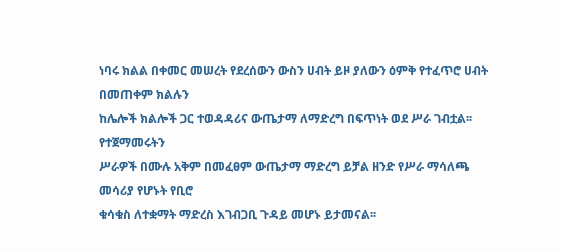ነባሩ ክልል በቀመር መሠረት የደረሰውን ውስን ሀብት ይዞ ያለውን ዕምቅ የተፈጥሮ ሀብት በመጠቀም ክልሉን
ከሌሎች ክልሎች ጋር ተወዳዳሪና ውጤታማ ለማድረግ በፍጥነት ወደ ሥራ ገብቷል፡፡ የተጀማመሩትን
ሥራዎች በሙሉ አቅም በመፈፀም ውጤታማ ማድረግ ይቻል ዘንድ የሥራ ማሳለጫ መሳሪያ የሆኑት የቢሮ
ቁሳቁስ ለተቋማት ማድረስ እገብጋቢ ጉዳይ መሆኑ ይታመናል፡፡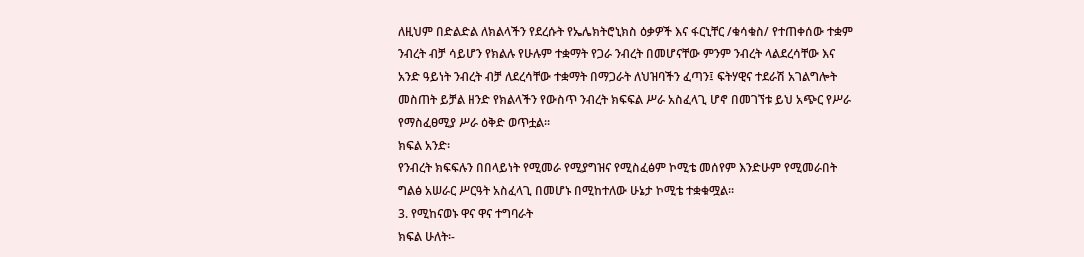ለዚህም በድልድል ለክልላችን የደረሱት የኤሌክትሮኒክስ ዕቃዎች እና ፋርኒቸር /ቁሳቁስ/ የተጠቀሰው ተቋም
ንብረት ብቻ ሳይሆን የክልሉ የሁሉም ተቋማት የጋራ ንብረት በመሆናቸው ምንም ንብረት ላልደረሳቸው እና
አንድ ዓይነት ንብረት ብቻ ለደረሳቸው ተቋማት በማጋራት ለህዝባችን ፈጣን፤ ፍትሃዊና ተደራሽ አገልግሎት
መስጠት ይቻል ዘንድ የክልላችን የውስጥ ንብረት ክፍፍል ሥራ አስፈላጊ ሆኖ በመገኘቱ ይህ አጭር የሥራ
የማስፈፀሚያ ሥራ ዕቅድ ወጥቷል፡፡
ክፍል አንድ፡
የንብረት ክፍፍሉን በበላይነት የሚመራ የሚያግዝና የሚስፈፅም ኮሚቴ መሰየም እንድሁም የሚመራበት
ግልፅ አሠራር ሥርዓት አስፈላጊ በመሆኑ በሚከተለው ሁኔታ ኮሚቴ ተቋቁሟል፡፡
3. የሚከናወኑ ዋና ዋና ተግባራት
ክፍል ሁለት፡-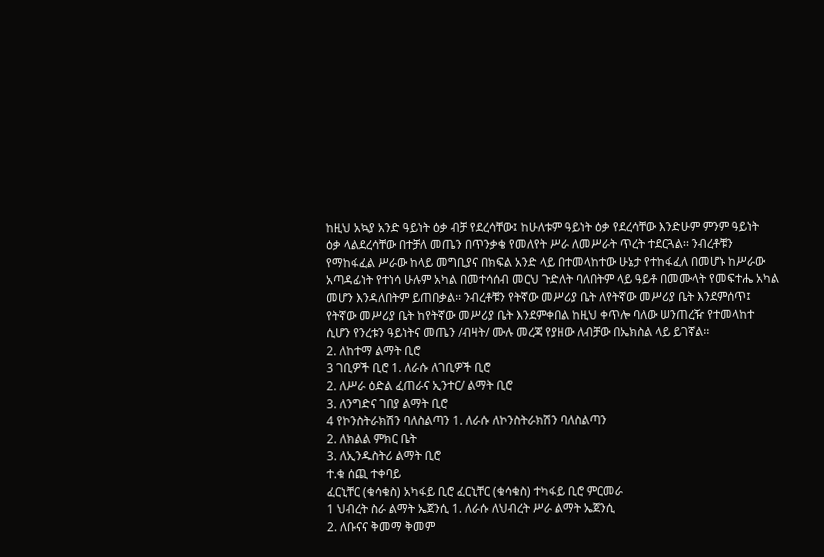ከዚህ አኳያ አንድ ዓይነት ዕቃ ብቻ የደረሳቸው፤ ከሁለቱም ዓይነት ዕቃ የደረሳቸው እንድሁም ምንም ዓይነት
ዕቃ ላልደረሳቸው በተቻለ መጤን በጥንቃቄ የመለየት ሥራ ለመሥራት ጥረት ተደርጓል፡፡ ንብረቶቹን
የማከፋፈል ሥራው ከላይ መግቢያና በክፍል አንድ ላይ በተመላከተው ሁኔታ የተከፋፈለ በመሆኑ ከሥራው
አጣዳፊነት የተነሳ ሁሉም አካል በመተሳሰብ መርህ ጉድለት ባለበትም ላይ ዓይቶ በመሙላት የመፍተሔ አካል
መሆን እንዳለበትም ይጠበቃል፡፡ ንብረቶቹን የትኛው መሥሪያ ቤት ለየትኛው መሥሪያ ቤት እንደምሰጥ፤
የትኛው መሥሪያ ቤት ከየትኛው መሥሪያ ቤት እንደምቀበል ከዚህ ቀጥሎ ባለው ሠንጠረዥ የተመላከተ
ሲሆን የንረቱን ዓይነትና መጤን /ብዛት/ ሙሉ መረጃ የያዘው ለብቻው በኤክስል ላይ ይገኛል፡፡
2. ለከተማ ልማት ቢሮ
3 ገቢዎች ቢሮ 1. ለራሱ ለገቢዎች ቢሮ
2. ለሥራ ዕድል ፈጠራና ኢንተር/ ልማት ቢሮ
3. ለንግድና ገበያ ልማት ቢሮ
4 የኮንስትራክሽን ባለስልጣን 1. ለራሱ ለኮንስትራክሽን ባለስልጣን
2. ለክልል ምክር ቤት
3. ለኢንዱስትሪ ልማት ቢሮ
ተ.ቁ ሰጪ ተቀባይ
ፈርኒቸር (ቁሳቁስ) አካፋይ ቢሮ ፈርኒቸር (ቁሳቁስ) ተካፋይ ቢሮ ምርመራ
1 ህብረት ስራ ልማት ኤጀንሲ 1. ለራሱ ለህብረት ሥራ ልማት ኤጀንሲ
2. ለቡናና ቅመማ ቅመም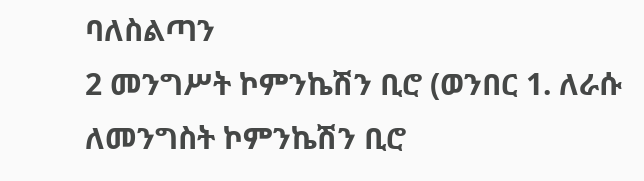ባለስልጣን
2 መንግሥት ኮምንኬሽን ቢሮ (ወንበር 1. ለራሱ ለመንግስት ኮምንኬሽን ቢሮ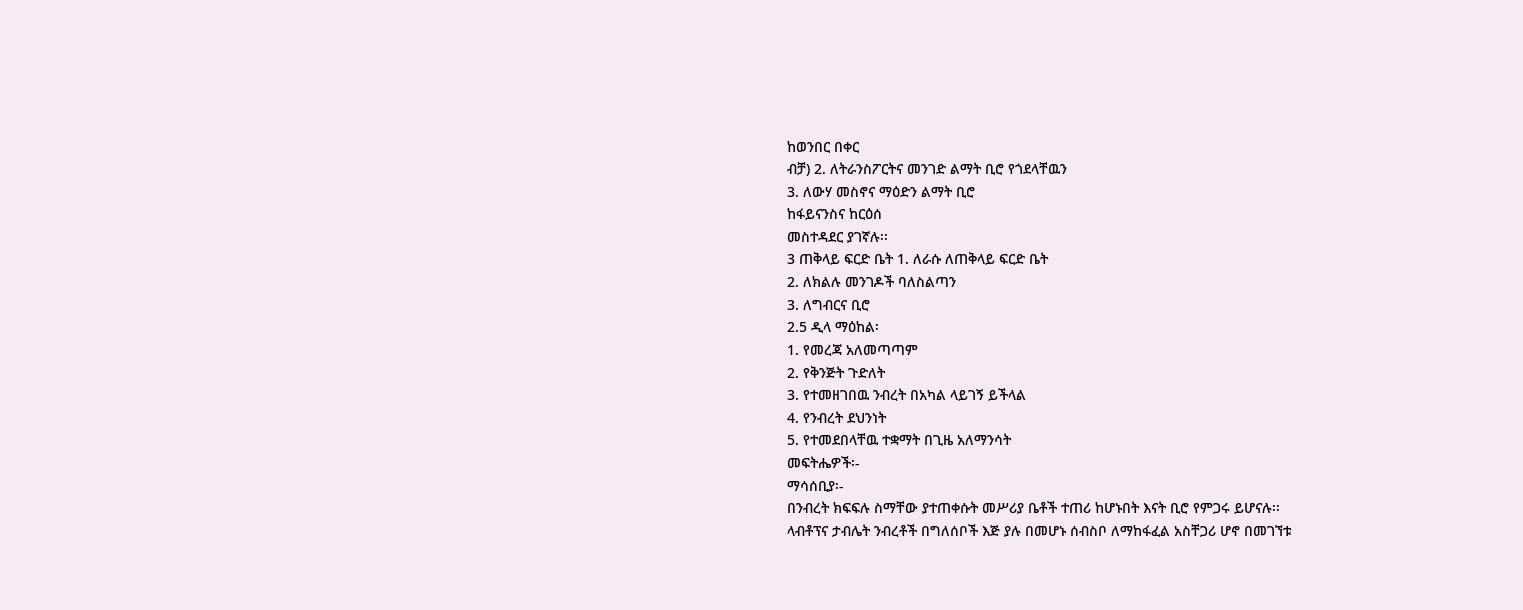ከወንበር በቀር
ብቻ) 2. ለትራንስፖርትና መንገድ ልማት ቢሮ የጎደላቸዉን
3. ለውሃ መስኖና ማዕድን ልማት ቢሮ
ከፋይናንስና ከርዕሰ
መስተዳደር ያገኛሉ፡፡
3 ጠቅላይ ፍርድ ቤት 1. ለራሱ ለጠቅላይ ፍርድ ቤት
2. ለክልሉ መንገዶች ባለስልጣን
3. ለግብርና ቢሮ
2.5 ዲላ ማዕከል፡
1. የመረጃ አለመጣጣም
2. የቅንጅት ጉድለት
3. የተመዘገበዉ ንብረት በአካል ላይገኝ ይችላል
4. የንብረት ደህንነት
5. የተመደበላቸዉ ተቋማት በጊዜ አለማንሳት
መፍትሔዎች፡-
ማሳሰቢያ፡-
በንብረት ክፍፍሉ ስማቸው ያተጠቀሱት መሥሪያ ቤቶች ተጠሪ ከሆኑበት እናት ቢሮ የምጋሩ ይሆናሉ፡፡
ላብቶፕና ታብሌት ንብረቶች በግለሰቦች እጅ ያሉ በመሆኑ ሰብስቦ ለማከፋፈል አስቸጋሪ ሆኖ በመገኘቱ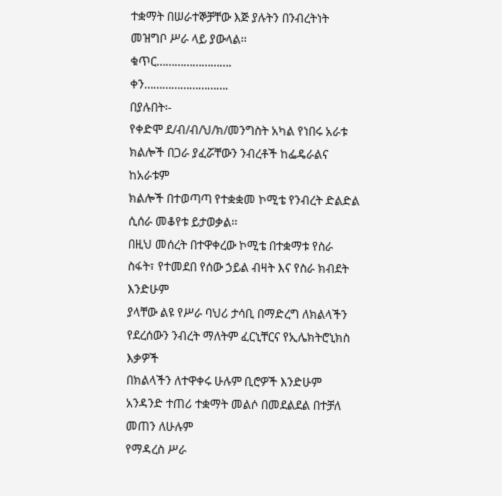ተቋማት በሠራተኞቻቸው እጅ ያሉትን በንብረትነት መዝግቦ ሥራ ላይ ያውላል፡፡
ቁጥር…………………….
ቀን……………………….
በያሉበት፡-
የቀድሞ ደ/ብ/ብ/ህ/ክ/መንግስት አካል የነበሩ አራቱ ክልሎች በጋራ ያፈሯቸውን ንብረቶች ከፌዴራልና ከአራቱም
ክልሎች በተወጣጣ የተቋቋመ ኮሚቴ የንብረት ድልድል ሲሰራ መቆየቱ ይታወቃል፡፡
በዚህ መሰረት በተዋቀረው ኮሚቴ በተቋማቱ የስራ ስፋት፣ የተመደበ የሰው ኃይል ብዛት እና የስራ ክብደት እንድሁም
ያላቸው ልዩ የሥራ ባህሪ ታሳቢ በማድረግ ለክልላችን የደረሰውን ንብረት ማለትም ፈርኒቸርና የኢሌክትሮኒክስ እቃዎች
በክልላችን ለተዋቀሩ ሁሉም ቢሮዎች እንድሁም አንዳንድ ተጠሪ ተቋማት መልሶ በመደልደል በተቻለ መጠን ለሁሉም
የማዳረስ ሥራ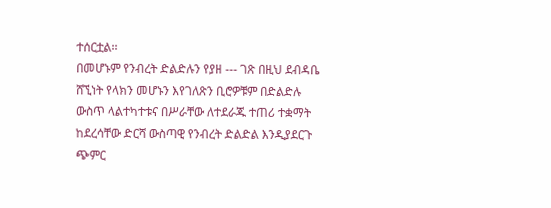ተሰርቷል፡፡
በመሆኑም የንብረት ድልድሉን የያዘ --- ገጽ በዚህ ደብዳቤ ሸኚነት የላክን መሆኑን እየገለጽን ቢሮዎቹም በድልድሉ
ውስጥ ላልተካተቱና በሥራቸው ለተደራጁ ተጠሪ ተቋማት ከደረሳቸው ድርሻ ውስጣዊ የንብረት ድልድል እንዲያደርጉ
ጭምር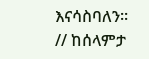እናሳስባለን፡፡
// ከሰላምታ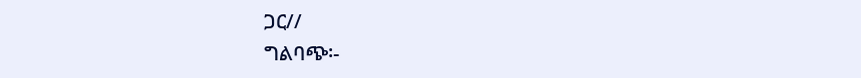ጋር//
ግልባጭ፡-